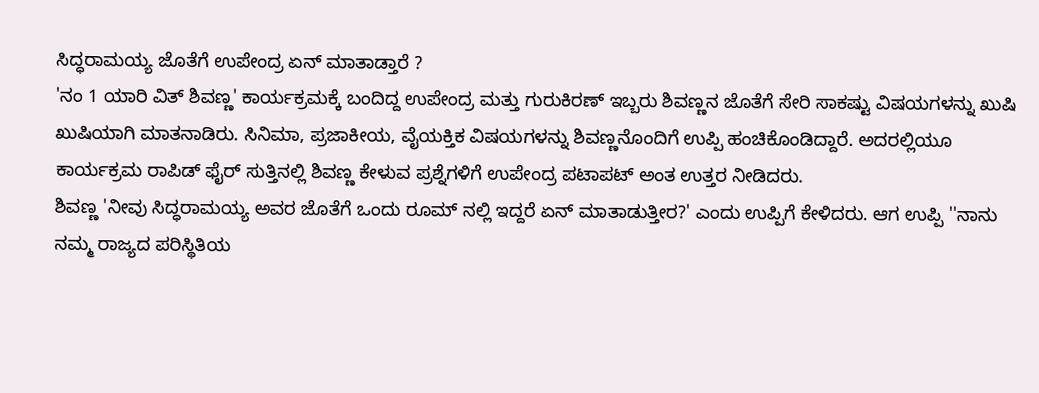ಸಿದ್ಧರಾಮಯ್ಯ ಜೊತೆಗೆ ಉಪೇಂದ್ರ ಏನ್ ಮಾತಾಡ್ತಾರೆ ?
'ನಂ 1 ಯಾರಿ ವಿತ್ ಶಿವಣ್ಣ' ಕಾರ್ಯಕ್ರಮಕ್ಕೆ ಬಂದಿದ್ದ ಉಪೇಂದ್ರ ಮತ್ತು ಗುರುಕಿರಣ್ ಇಬ್ಬರು ಶಿವಣ್ಣನ ಜೊತೆಗೆ ಸೇರಿ ಸಾಕಷ್ಟು ವಿಷಯಗಳನ್ನು ಖುಷಿ ಖುಷಿಯಾಗಿ ಮಾತನಾಡಿರು. ಸಿನಿಮಾ, ಪ್ರಜಾಕೀಯ, ವೈಯಕ್ತಿಕ ವಿಷಯಗಳನ್ನು ಶಿವಣ್ಣನೊಂದಿಗೆ ಉಪ್ಪಿ ಹಂಚಿಕೊಂಡಿದ್ದಾರೆ. ಅದರಲ್ಲಿಯೂ ಕಾರ್ಯಕ್ರಮ ರಾಪಿಡ್ ಫೈರ್ ಸುತ್ತಿನಲ್ಲಿ ಶಿವಣ್ಣ ಕೇಳುವ ಪ್ರಶ್ನೆಗಳಿಗೆ ಉಪೇಂದ್ರ ಪಟಾಪಟ್ ಅಂತ ಉತ್ತರ ನೀಡಿದರು.
ಶಿವಣ್ಣ 'ನೀವು ಸಿದ್ಧರಾಮಯ್ಯ ಅವರ ಜೊತೆಗೆ ಒಂದು ರೂಮ್ ನಲ್ಲಿ ಇದ್ದರೆ ಏನ್ ಮಾತಾಡುತ್ತೀರ?' ಎಂದು ಉಪ್ಪಿಗೆ ಕೇಳಿದರು. ಆಗ ಉಪ್ಪಿ ''ನಾನು ನಮ್ಮ ರಾಜ್ಯದ ಪರಿಸ್ಥಿತಿಯ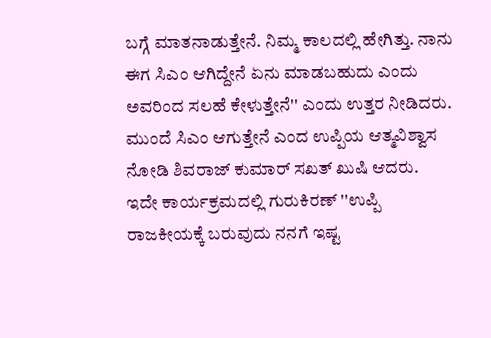ಬಗ್ಗೆ ಮಾತನಾಡುತ್ತೇನೆ. ನಿಮ್ಮ ಕಾಲದಲ್ಲಿ ಹೇಗಿತ್ತು. ನಾನು ಈಗ ಸಿಎಂ ಆಗಿದ್ದೇನೆ ಏನು ಮಾಡಬಹುದು ಎಂದು ಅವರಿಂದ ಸಲಹೆ ಕೇಳುತ್ತೇನೆ'' ಎಂದು ಉತ್ತರ ನೀಡಿದರು. ಮುಂದೆ ಸಿಎಂ ಆಗುತ್ತೇನೆ ಎಂದ ಉಪ್ಪಿಯ ಆತ್ಮವಿಶ್ವಾಸ ನೋಡಿ ಶಿವರಾಜ್ ಕುಮಾರ್ ಸಖತ್ ಖುಷಿ ಆದರು.
ಇದೇ ಕಾರ್ಯಕ್ರಮದಲ್ಲಿ ಗುರುಕಿರಣ್ ''ಉಪ್ಪಿ ರಾಜಕೀಯಕ್ಕೆ ಬರುವುದು ನನಗೆ ಇಷ್ಟ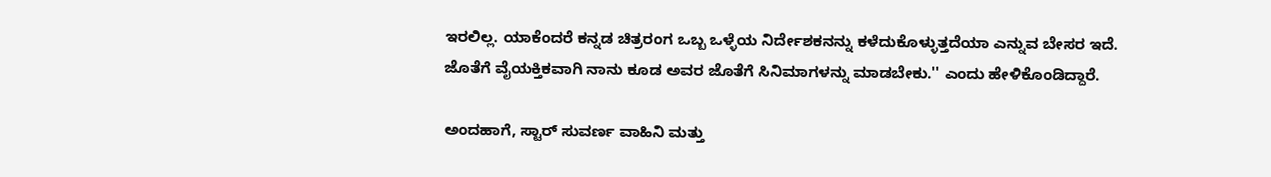ಇರಲಿಲ್ಲ. ಯಾಕೆಂದರೆ ಕನ್ನಡ ಚಿತ್ರರಂಗ ಒಬ್ಬ ಒಳ್ಳೆಯ ನಿರ್ದೇಶಕನನ್ನು ಕಳೆದುಕೊಳ್ಳುತ್ತದೆಯಾ ಎನ್ನುವ ಬೇಸರ ಇದೆ. ಜೊತೆಗೆ ವೈಯಕ್ತಿಕವಾಗಿ ನಾನು ಕೂಡ ಅವರ ಜೊತೆಗೆ ಸಿನಿಮಾಗಳನ್ನು ಮಾಡಬೇಕು.'' ಎಂದು ಹೇಳಿಕೊಂಡಿದ್ದಾರೆ.

ಅಂದಹಾಗೆ, ಸ್ಟಾರ್ ಸುವರ್ಣ ವಾಹಿನಿ ಮತ್ತು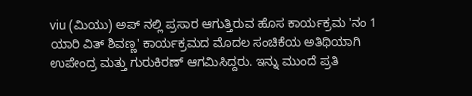viu (ಮಿಯು) ಅಪ್ ನಲ್ಲಿ ಪ್ರಸಾರ ಆಗುತ್ತಿರುವ ಹೊಸ ಕಾರ್ಯಕ್ರಮ 'ನಂ 1 ಯಾರಿ ವಿತ್ ಶಿವಣ್ಣ' ಕಾರ್ಯಕ್ರಮದ ಮೊದಲ ಸಂಚಿಕೆಯ ಅತಿಥಿಯಾಗಿ ಉಪೇಂದ್ರ ಮತ್ತು ಗುರುಕಿರಣ್ ಆಗಮಿಸಿದ್ದರು. ಇನ್ನು ಮುಂದೆ ಪ್ರತಿ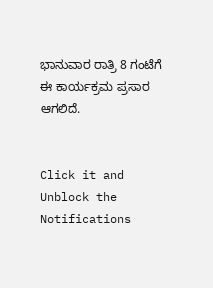ಭಾನುವಾರ ರಾತ್ರಿ 8 ಗಂಟೆಗೆ ಈ ಕಾರ್ಯಕ್ರಮ ಪ್ರಸಾರ ಆಗಲಿದೆ.


Click it and Unblock the Notifications